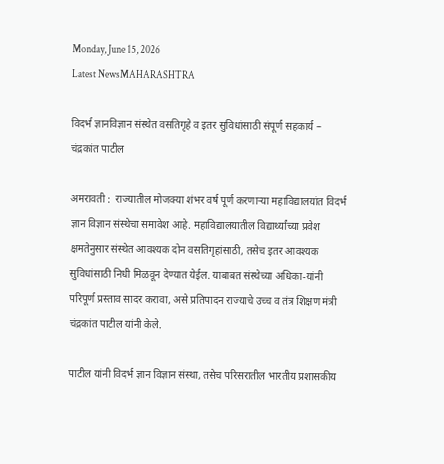Monday, June 15, 2026
Latest NewsMAHARASHTRA

विदर्भ ज्ञानविज्ञान संस्थेत वसतिगृहे व इतर सुविधांसाठी संपूर्ण सहकार्य – चंद्रकांत पाटील

अमरावती :  राज्यातील मोजक्या शंभर वर्ष पूर्ण करणाऱ्या महाविद्यालयांत विदर्भ ज्ञान विज्ञान संस्थेचा समावेश आहे. महाविद्यालयातील विद्यार्थ्यांच्या प्रवेश क्षमतेनुसार संस्थेत आवश्यक दोन वसतिगृहांसाठी, तसेच इतर आवश्यक सुविधांसाठी निधी मिळवून देण्यात येईल. याबाबत संस्थेच्या अधिका-यांनी परिपूर्ण प्रस्ताव सादर करावा, असे प्रतिपादन राज्याचे उच्च व तंत्र शिक्षण मंत्री चंद्रकांत पाटील यांनी केले.

पाटील यांनी विदर्भ ज्ञान विज्ञान संस्था, तसेच परिसरातील भारतीय प्रशासकीय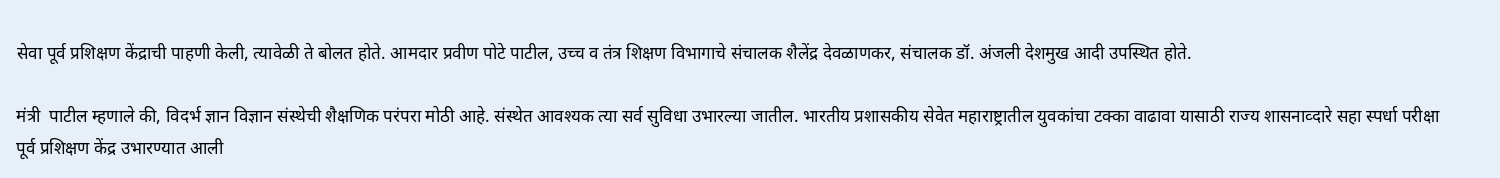सेवा पूर्व प्रशिक्षण केंद्राची पाहणी केली, त्यावेळी ते बोलत होते. आमदार प्रवीण पोटे पाटील, उच्च व तंत्र शिक्षण विभागाचे संचालक शैलेंद्र देवळाणकर, संचालक डॉ. अंजली देशमुख आदी उपस्थित होते.

मंत्री  पाटील म्हणाले की, विदर्भ ज्ञान विज्ञान संस्थेची शैक्षणिक परंपरा मोठी आहे. संस्थेत आवश्यक त्या सर्व सुविधा उभारल्या जातील. भारतीय प्रशासकीय सेवेत महाराष्ट्रातील युवकांचा टक्का वाढावा यासाठी राज्य शासनाव्दारे सहा स्पर्धा परीक्षा पूर्व प्रशिक्षण केंद्र उभारण्यात आली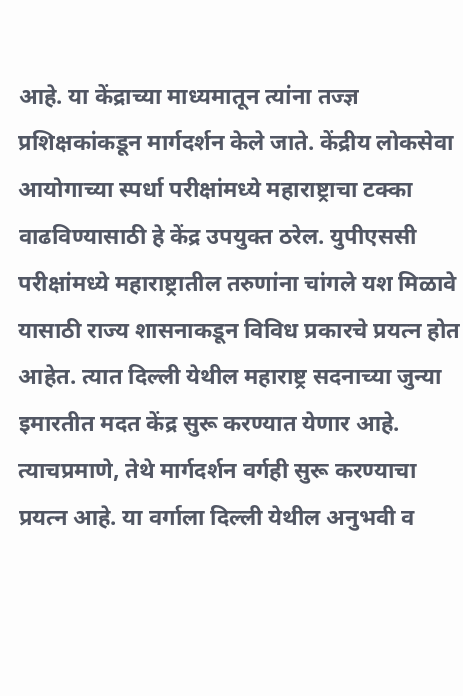आहे. या केंद्राच्या माध्यमातून त्यांना तज्ज्ञ प्रशिक्षकांकडून मार्गदर्शन केले जाते. केंद्रीय लोकसेवा आयोगाच्या स्पर्धा परीक्षांमध्ये महाराष्ट्राचा टक्का वाढविण्यासाठी हे केंद्र उपयुक्त ठरेल. युपीएससी परीक्षांमध्ये महाराष्ट्रातील तरुणांना चांगले यश मिळावे यासाठी राज्य शासनाकडून विविध प्रकारचे प्रयत्न होत आहेत. त्यात दिल्ली येथील महाराष्ट्र सदनाच्या जुन्या इमारतीत मदत केंद्र सुरू करण्यात येणार आहे. त्याचप्रमाणे, तेथे मार्गदर्शन वर्गही सुरू करण्याचा प्रयत्न आहे. या वर्गाला दिल्ली येथील अनुभवी व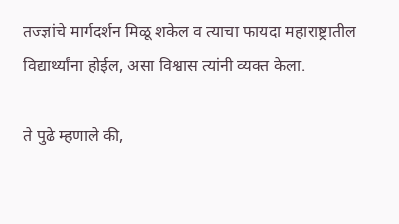तज्ज्ञांचे मार्गदर्शन मिळू शकेल व त्याचा फायदा महाराष्ट्रातील विद्यार्थ्यांना होईल, असा विश्वास त्यांनी व्यक्त केला.

ते पुढे म्हणाले की,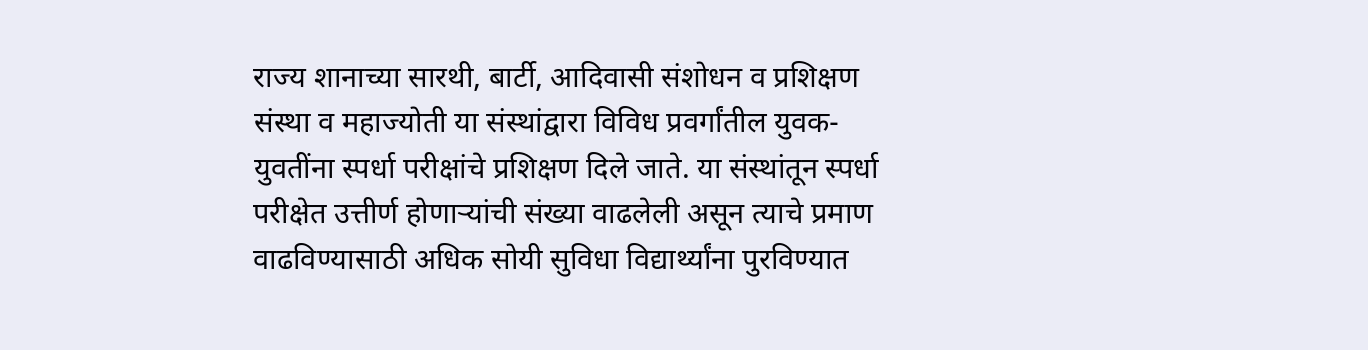राज्य शानाच्या सारथी, बार्टी, आदिवासी संशोधन व प्रशिक्षण संस्था व महाज्योती या संस्थांद्वारा विविध प्रवर्गांतील युवक-युवतींना स्पर्धा परीक्षांचे प्रशिक्षण दिले जाते. या संस्थांतून स्पर्धा परीक्षेत उत्तीर्ण होणाऱ्यांची संख्या वाढलेली असून त्याचे प्रमाण वाढविण्यासाठी अधिक सोयी सुविधा विद्यार्थ्यांना पुरविण्यात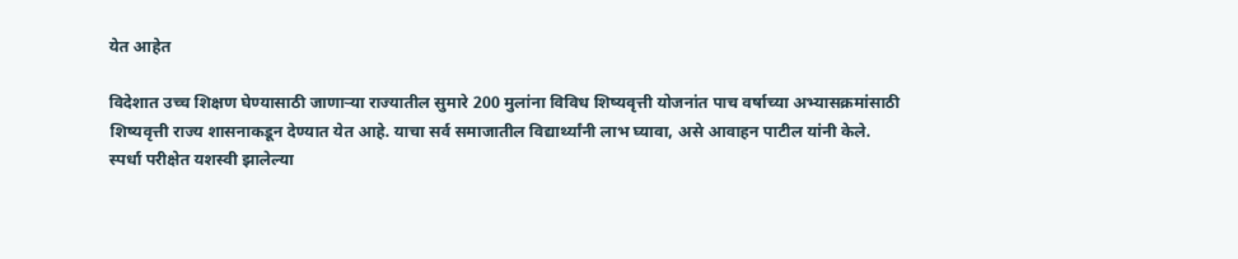येत आहेत

विदेशात उच्च शिक्षण घेण्यासाठी जाणाऱ्या राज्यातील सुमारे 200 मुलांना विविध शिष्यवृत्ती योजनांत पाच वर्षाच्या अभ्यासक्रमांसाठी शिष्यवृत्ती राज्य शासनाकडून देण्यात येत आहे. याचा सर्व समाजातील विद्यार्थ्यांनी लाभ घ्यावा, असे आवाहन पाटील यांनी केले. स्पर्धा परीक्षेत यशस्वी झालेल्या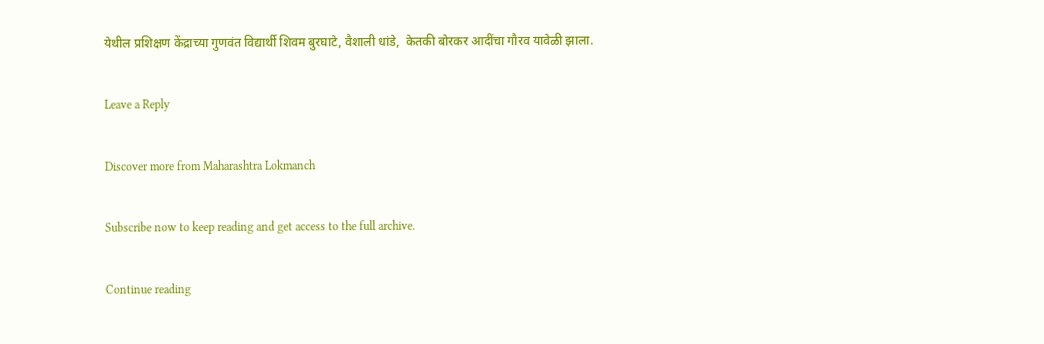येथील प्रशिक्षण केंद्राच्या गुणवंत विद्यार्थी शिवम बुरघाटे, वैशाली धांडे,  केतकी बोरकर आदींचा गौरव यावेळी झाला.

Leave a Reply

Discover more from Maharashtra Lokmanch

Subscribe now to keep reading and get access to the full archive.

Continue reading